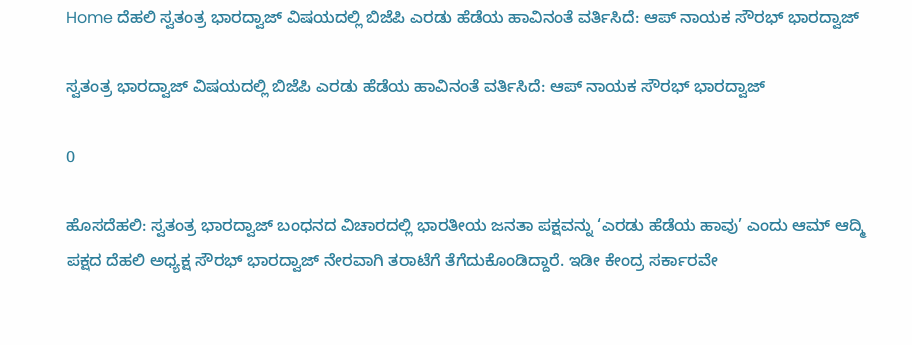Home ದೆಹಲಿ ಸ್ವತಂತ್ರ ಭಾರದ್ವಾಜ್ ವಿಷಯದಲ್ಲಿ ಬಿಜೆಪಿ ಎರಡು ಹೆಡೆಯ ಹಾವಿನಂತೆ ವರ್ತಿಸಿದೆ: ಆಪ್‌ ನಾಯಕ ಸೌರಭ್ ಭಾರದ್ವಾಜ್

ಸ್ವತಂತ್ರ ಭಾರದ್ವಾಜ್ ವಿಷಯದಲ್ಲಿ ಬಿಜೆಪಿ ಎರಡು ಹೆಡೆಯ ಹಾವಿನಂತೆ ವರ್ತಿಸಿದೆ: ಆಪ್‌ ನಾಯಕ ಸೌರಭ್ ಭಾರದ್ವಾಜ್

0

ಹೊಸದೆಹಲಿ: ಸ್ವತಂತ್ರ ಭಾರದ್ವಾಜ್ ಬಂಧನದ ವಿಚಾರದಲ್ಲಿ ಭಾರತೀಯ ಜನತಾ ಪಕ್ಷವನ್ನು ‘ಎರಡು ಹೆಡೆಯ ಹಾವು’ ಎಂದು ಆಮ್ ಆದ್ಮಿ ಪಕ್ಷದ ದೆಹಲಿ ಅಧ್ಯಕ್ಷ ಸೌರಭ್ ಭಾರದ್ವಾಜ್ ನೇರವಾಗಿ ತರಾಟೆಗೆ ತೆಗೆದುಕೊಂಡಿದ್ದಾರೆ. ಇಡೀ ಕೇಂದ್ರ ಸರ್ಕಾರವೇ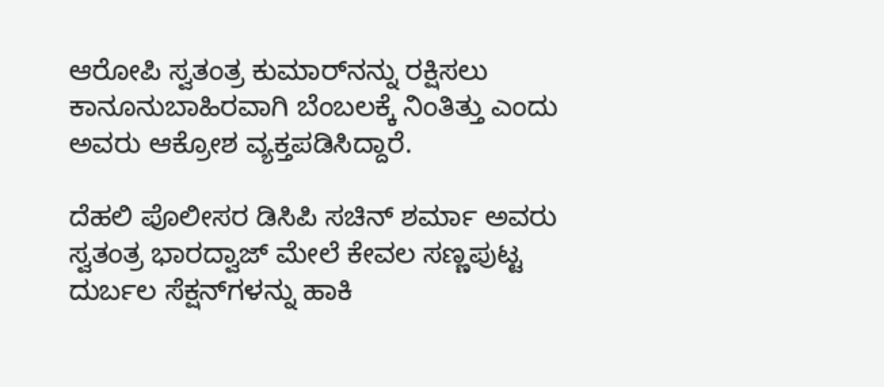ಆರೋಪಿ ಸ್ವತಂತ್ರ ಕುಮಾರ್‌ನನ್ನು ರಕ್ಷಿಸಲು ಕಾನೂನುಬಾಹಿರವಾಗಿ ಬೆಂಬಲಕ್ಕೆ ನಿಂತಿತ್ತು ಎಂದು ಅವರು ಆಕ್ರೋಶ ವ್ಯಕ್ತಪಡಿಸಿದ್ದಾರೆ.

ದೆಹಲಿ ಪೊಲೀಸರ ಡಿಸಿಪಿ ಸಚಿನ್ ಶರ್ಮಾ ಅವರು ಸ್ವತಂತ್ರ ಭಾರದ್ವಾಜ್ ಮೇಲೆ ಕೇವಲ ಸಣ್ಣಪುಟ್ಟ ದುರ್ಬಲ ಸೆಕ್ಷನ್‌ಗಳನ್ನು ಹಾಕಿ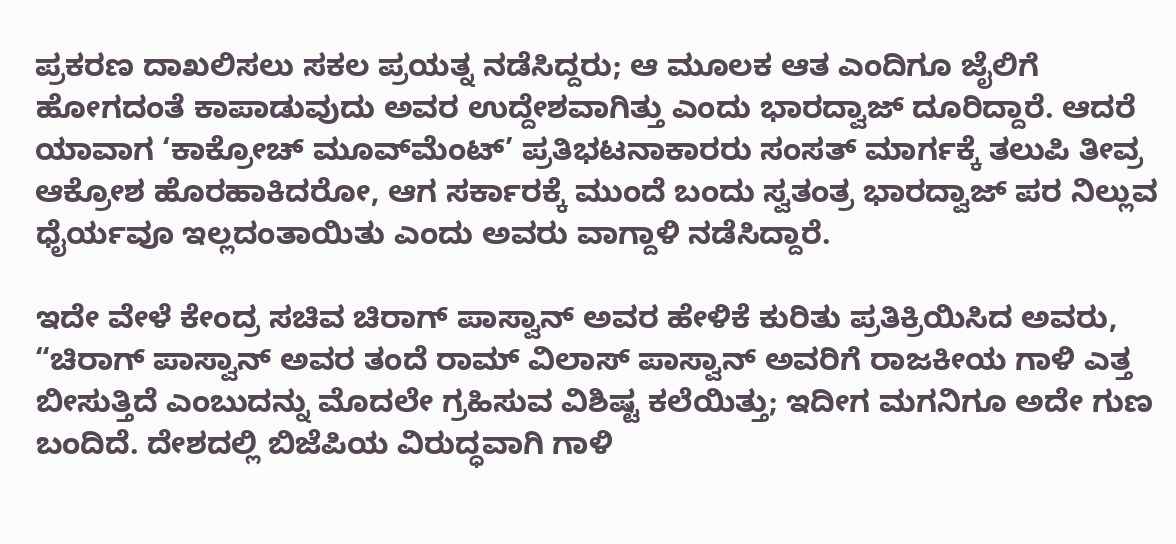ಪ್ರಕರಣ ದಾಖಲಿಸಲು ಸಕಲ ಪ್ರಯತ್ನ ನಡೆಸಿದ್ದರು; ಆ ಮೂಲಕ ಆತ ಎಂದಿಗೂ ಜೈಲಿಗೆ ಹೋಗದಂತೆ ಕಾಪಾಡುವುದು ಅವರ ಉದ್ದೇಶವಾಗಿತ್ತು ಎಂದು ಭಾರದ್ವಾಜ್ ದೂರಿದ್ದಾರೆ. ಆದರೆ ಯಾವಾಗ ‘ಕಾಕ್ರೋಚ್ ಮೂವ್‌ಮೆಂಟ್’ ಪ್ರತಿಭಟನಾಕಾರರು ಸಂಸತ್ ಮಾರ್ಗಕ್ಕೆ ತಲುಪಿ ತೀವ್ರ ಆಕ್ರೋಶ ಹೊರಹಾಕಿದರೋ, ಆಗ ಸರ್ಕಾರಕ್ಕೆ ಮುಂದೆ ಬಂದು ಸ್ವತಂತ್ರ ಭಾರದ್ವಾಜ್ ಪರ ನಿಲ್ಲುವ ಧೈರ್ಯವೂ ಇಲ್ಲದಂತಾಯಿತು ಎಂದು ಅವರು ವಾಗ್ದಾಳಿ ನಡೆಸಿದ್ದಾರೆ.

ಇದೇ ವೇಳೆ ಕೇಂದ್ರ ಸಚಿವ ಚಿರಾಗ್ ಪಾಸ್ವಾನ್ ಅವರ ಹೇಳಿಕೆ ಕುರಿತು ಪ್ರತಿಕ್ರಿಯಿಸಿದ ಅವರು, “ಚಿರಾಗ್ ಪಾಸ್ವಾನ್ ಅವರ ತಂದೆ ರಾಮ್ ವಿಲಾಸ್ ಪಾಸ್ವಾನ್ ಅವರಿಗೆ ರಾಜಕೀಯ ಗಾಳಿ ಎತ್ತ ಬೀಸುತ್ತಿದೆ ಎಂಬುದನ್ನು ಮೊದಲೇ ಗ್ರಹಿಸುವ ವಿಶಿಷ್ಟ ಕಲೆಯಿತ್ತು; ಇದೀಗ ಮಗನಿಗೂ ಅದೇ ಗುಣ ಬಂದಿದೆ. ದೇಶದಲ್ಲಿ ಬಿಜೆಪಿಯ ವಿರುದ್ಧವಾಗಿ ಗಾಳಿ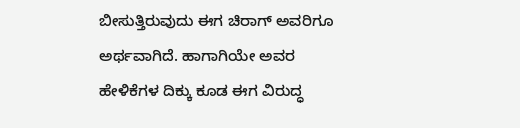ಬೀಸುತ್ತಿರುವುದು ಈಗ ಚಿರಾಗ್ ಅವರಿಗೂ ಅರ್ಥವಾಗಿದೆ. ಹಾಗಾಗಿಯೇ ಅವರ ಹೇಳಿಕೆಗಳ ದಿಕ್ಕು ಕೂಡ ಈಗ ವಿರುದ್ಧ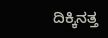ದಿಕ್ಕಿನತ್ತ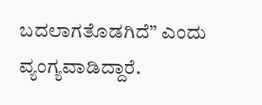ಬದಲಾಗತೊಡಗಿದೆ” ಎಂದು ವ್ಯಂಗ್ಯವಾಡಿದ್ದಾರೆ.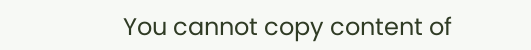You cannot copy content of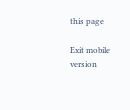this page

Exit mobile version